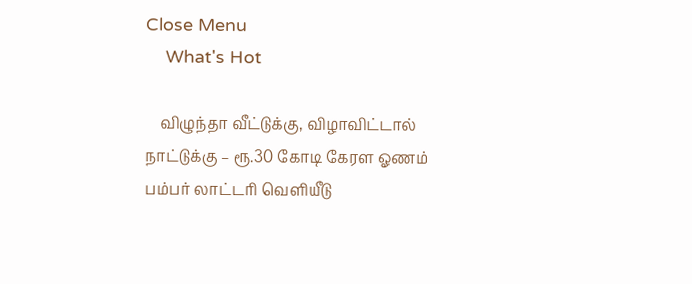Close Menu
    What's Hot

    விழுந்தா வீட்டுக்கு, விழாவிட்டால் நாட்டுக்கு – ரூ.30 கோடி கேரள ஓணம்  பம்பர் லாட்டரி வெளியீடு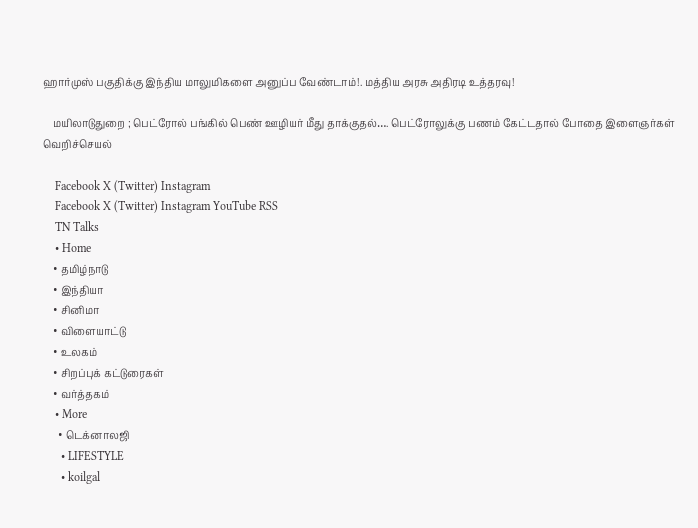ஹார்முஸ் பகுதிக்கு இந்திய மாலுமிகளை அனுப்ப வேண்டாம்!. மத்திய அரசு அதிரடி உத்தரவு!

    மயிலாடுதுறை ; பெட்ரோல் பங்கில் பெண் ஊழியர் மீது தாக்குதல்…. பெட்ரோலுக்கு பணம் கேட்டதால் போதை இளைஞர்கள் வெறிச்செயல்

    Facebook X (Twitter) Instagram
    Facebook X (Twitter) Instagram YouTube RSS
    TN Talks
    • Home
    • தமிழ்நாடு
    • இந்தியா
    • சினிமா
    • விளையாட்டு
    • உலகம்
    • சிறப்புக் கட்டுரைகள்
    • வர்த்தகம்
    • More
      • டெக்னாலஜி
      • LIFESTYLE
      • koilgal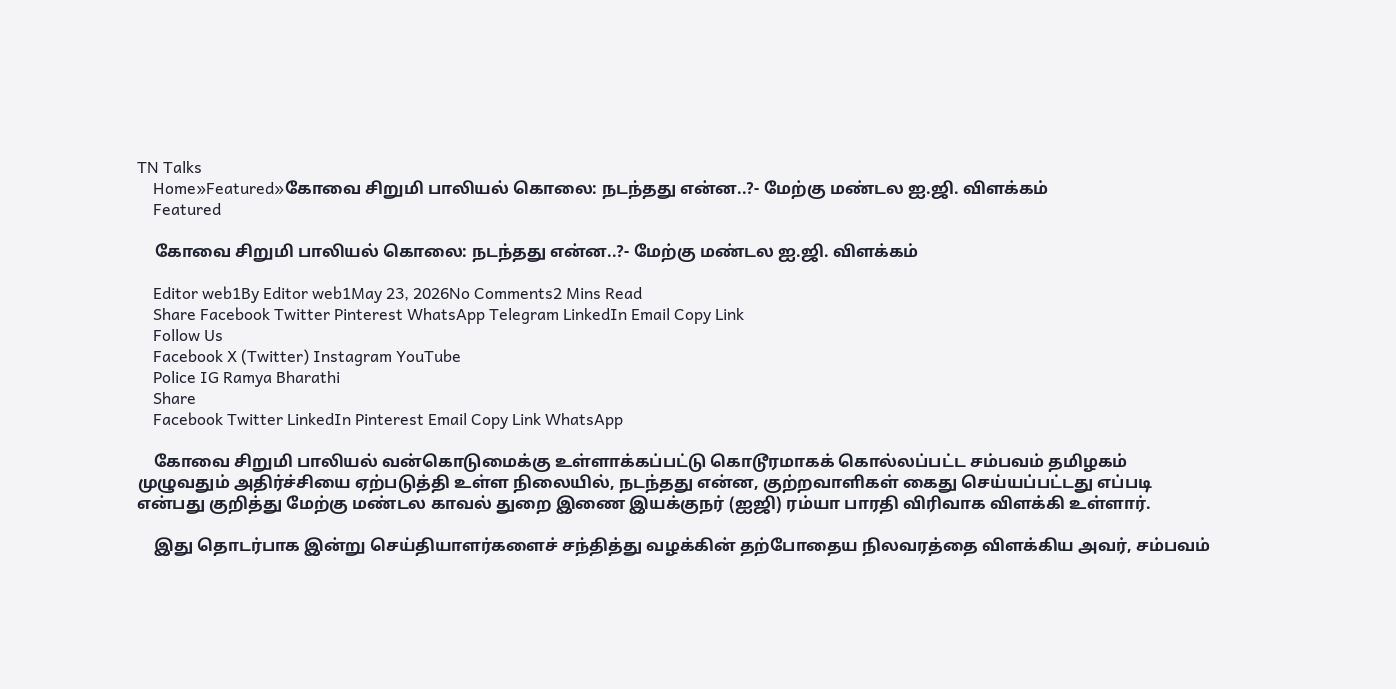TN Talks
    Home»Featured»கோவை சிறுமி பாலியல் கொலை: நடந்தது என்ன..?- மேற்கு மண்டல ஐ.ஜி. விளக்கம்
    Featured

    கோவை சிறுமி பாலியல் கொலை: நடந்தது என்ன..?- மேற்கு மண்டல ஐ.ஜி. விளக்கம்

    Editor web1By Editor web1May 23, 2026No Comments2 Mins Read
    Share Facebook Twitter Pinterest WhatsApp Telegram LinkedIn Email Copy Link
    Follow Us
    Facebook X (Twitter) Instagram YouTube
    Police IG Ramya Bharathi
    Share
    Facebook Twitter LinkedIn Pinterest Email Copy Link WhatsApp

    கோவை சிறுமி பாலியல் வன்கொடுமைக்கு உள்ளாக்கப்பட்டு கொடூரமாகக் கொல்லப்பட்ட சம்பவம் தமிழகம் முழுவதும் அதிர்ச்சியை ஏற்படுத்தி உள்ள நிலையில், நடந்தது என்ன, குற்றவாளிகள் கைது செய்யப்பட்டது எப்படி என்பது குறித்து மேற்கு மண்டல காவல் துறை இணை இயக்குநர் (ஐஜி) ரம்யா பாரதி விரிவாக விளக்கி உள்ளார்.

    இது தொடர்பாக இன்று செய்தியாளர்களைச் சந்தித்து வழக்கின் தற்போதைய நிலவரத்தை விளக்கிய அவர், சம்பவம்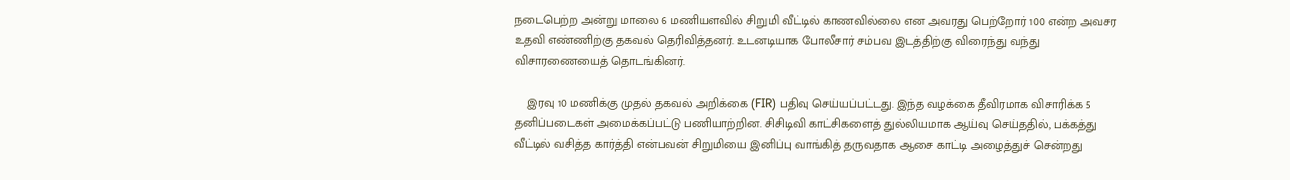நடைபெற்ற அன்று மாலை 6 மணியளவில் சிறுமி வீட்டில் காணவில்லை என அவரது பெற்றோர் 100 என்ற அவசர உதவி எண்ணிற்கு தகவல் தெரிவித்தனர். உடனடியாக போலீசார் சம்பவ இடத்திற்கு விரைந்து வந்து விசாரணையைத் தொடங்கினர்.

    இரவு 10 மணிக்கு முதல் தகவல் அறிக்கை (FIR) பதிவு செய்யப்பட்டது. இந்த வழக்கை தீவிரமாக விசாரிக்க 5 தனிப்படைகள் அமைக்கப்பட்டு பணியாற்றின. சிசிடிவி காட்சிகளைத் துல்லியமாக ஆய்வு செய்ததில், பக்கத்து வீட்டில் வசித்த கார்த்தி என்பவன் சிறுமியை இனிப்பு வாங்கித் தருவதாக ஆசை காட்டி அழைத்துச் சென்றது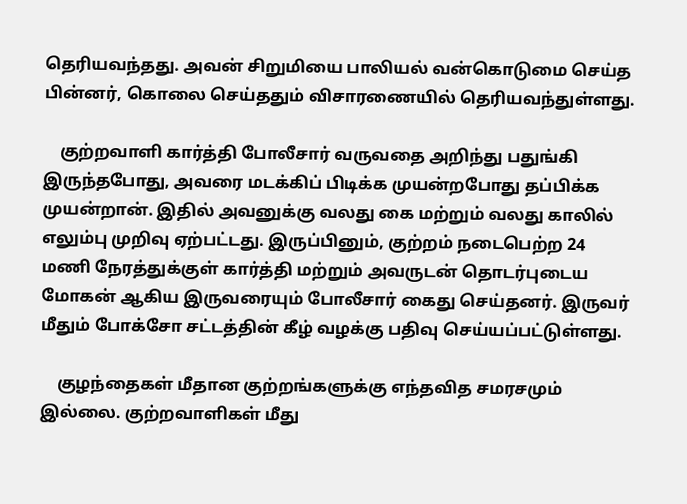தெரியவந்தது. அவன் சிறுமியை பாலியல் வன்கொடுமை செய்த பின்னர், கொலை செய்ததும் விசாரணையில் தெரியவந்துள்ளது.

    குற்றவாளி கார்த்தி போலீசார் வருவதை அறிந்து பதுங்கி இருந்தபோது, அவரை மடக்கிப் பிடிக்க முயன்றபோது தப்பிக்க முயன்றான். இதில் அவனுக்கு வலது கை மற்றும் வலது காலில் எலும்பு முறிவு ஏற்பட்டது. இருப்பினும், குற்றம் நடைபெற்ற 24 மணி நேரத்துக்குள் கார்த்தி மற்றும் அவருடன் தொடர்புடைய மோகன் ஆகிய இருவரையும் போலீசார் கைது செய்தனர். இருவர் மீதும் போக்சோ சட்டத்தின் கீழ் வழக்கு பதிவு செய்யப்பட்டுள்ளது.

    குழந்தைகள் மீதான குற்றங்களுக்கு எந்தவித சமரசமும் இல்லை. குற்றவாளிகள் மீது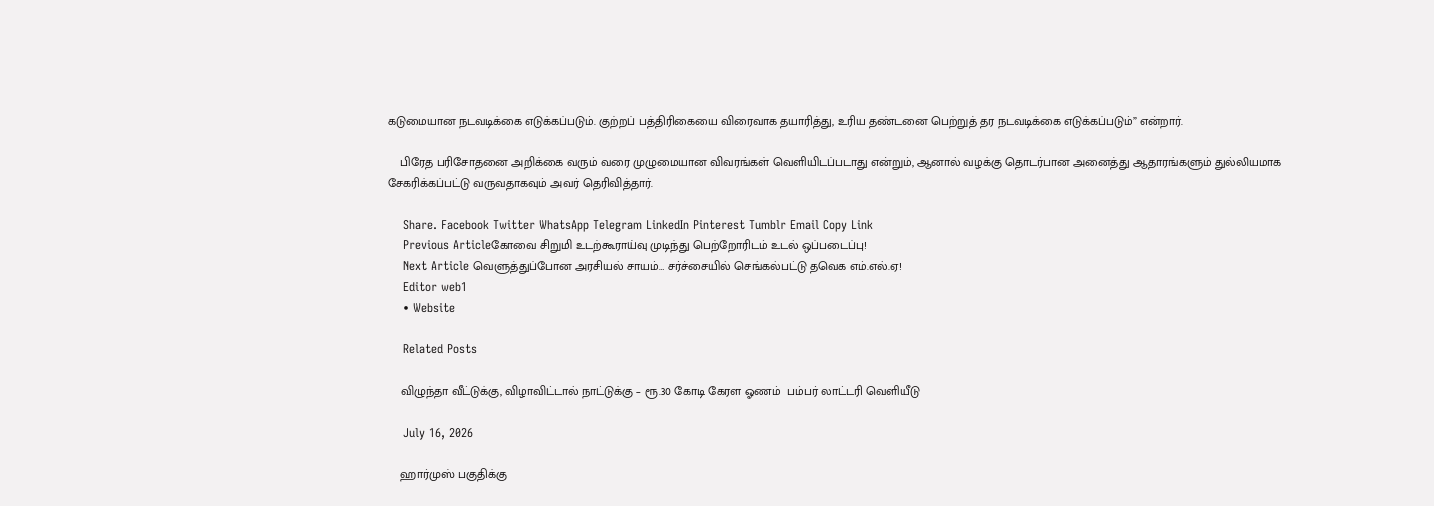கடுமையான நடவடிக்கை எடுக்கப்படும். குற்றப் பத்திரிகையை விரைவாக தயாரித்து, உரிய தண்டனை பெற்றுத் தர நடவடிக்கை எடுக்கப்படும்” என்றார்.

    பிரேத பரிசோதனை அறிக்கை வரும் வரை முழுமையான விவரங்கள் வெளியிடப்படாது என்றும், ஆனால் வழக்கு தொடர்பான அனைத்து ஆதாரங்களும் துல்லியமாக சேகரிக்கப்பட்டு வருவதாகவும் அவர் தெரிவித்தார்.

    Share. Facebook Twitter WhatsApp Telegram LinkedIn Pinterest Tumblr Email Copy Link
    Previous Articleகோவை சிறுமி உடற்கூராய்வு முடிந்து பெற்றோரிடம் உடல் ஒப்படைப்பு!
    Next Article வெளுத்துப்போன அரசியல் சாயம்… சர்ச்சையில் செங்கல்பட்டு தவெக எம்.எல்.ஏ!
    Editor web1
    • Website

    Related Posts

    விழுந்தா வீட்டுக்கு, விழாவிட்டால் நாட்டுக்கு – ரூ.30 கோடி கேரள ஓணம்  பம்பர் லாட்டரி வெளியீடு

    July 16, 2026

    ஹார்முஸ் பகுதிக்கு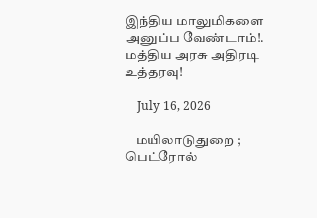இந்திய மாலுமிகளை அனுப்ப வேண்டாம்!. மத்திய அரசு அதிரடி உத்தரவு!

    July 16, 2026

    மயிலாடுதுறை ; பெட்ரோல்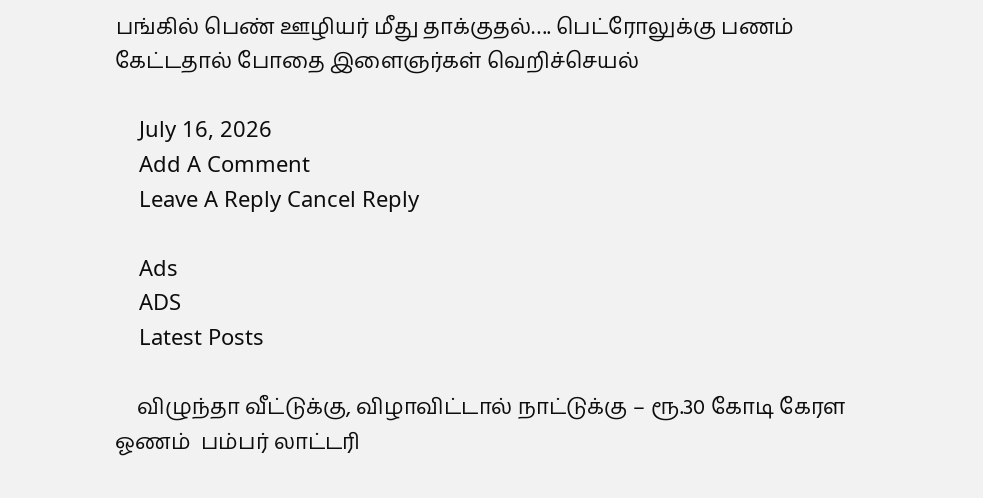பங்கில் பெண் ஊழியர் மீது தாக்குதல்…. பெட்ரோலுக்கு பணம் கேட்டதால் போதை இளைஞர்கள் வெறிச்செயல்

    July 16, 2026
    Add A Comment
    Leave A Reply Cancel Reply

    Ads
    ADS
    Latest Posts

    விழுந்தா வீட்டுக்கு, விழாவிட்டால் நாட்டுக்கு – ரூ.30 கோடி கேரள ஓணம்  பம்பர் லாட்டரி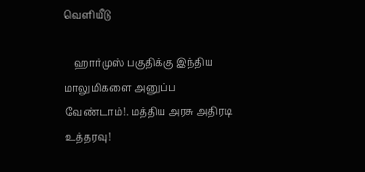வெளியீடு

    ஹார்முஸ் பகுதிக்கு இந்திய மாலுமிகளை அனுப்ப வேண்டாம்!. மத்திய அரசு அதிரடி உத்தரவு!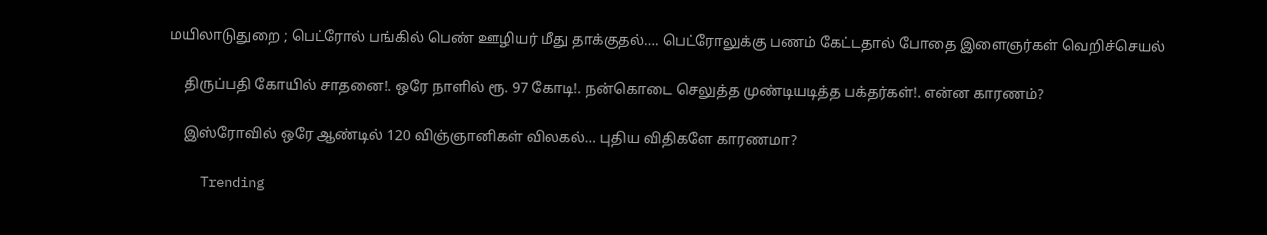மயிலாடுதுறை ; பெட்ரோல் பங்கில் பெண் ஊழியர் மீது தாக்குதல்…. பெட்ரோலுக்கு பணம் கேட்டதால் போதை இளைஞர்கள் வெறிச்செயல்

    திருப்பதி கோயில் சாதனை!. ஒரே நாளில் ரூ. 97 கோடி!. நன்கொடை செலுத்த முண்டியடித்த பக்தர்கள்!. என்ன காரணம்?

    இஸ்ரோவில் ஒரே ஆண்டில் 120 விஞ்ஞானிகள் விலகல்… புதிய விதிகளே காரணமா?

    Trending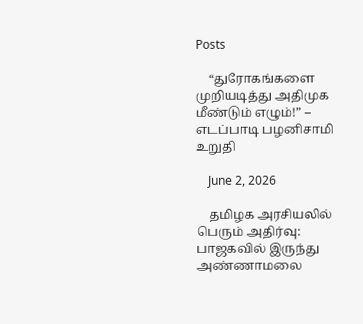Posts

    “துரோகங்களை முறியடித்து அதிமுக மீண்டும் எழும்!” – எடப்பாடி பழனிசாமி  உறுதி

    June 2, 2026

    தமிழக அரசியலில் பெரும் அதிர்வு: பாஜகவில் இருந்து அண்ணாமலை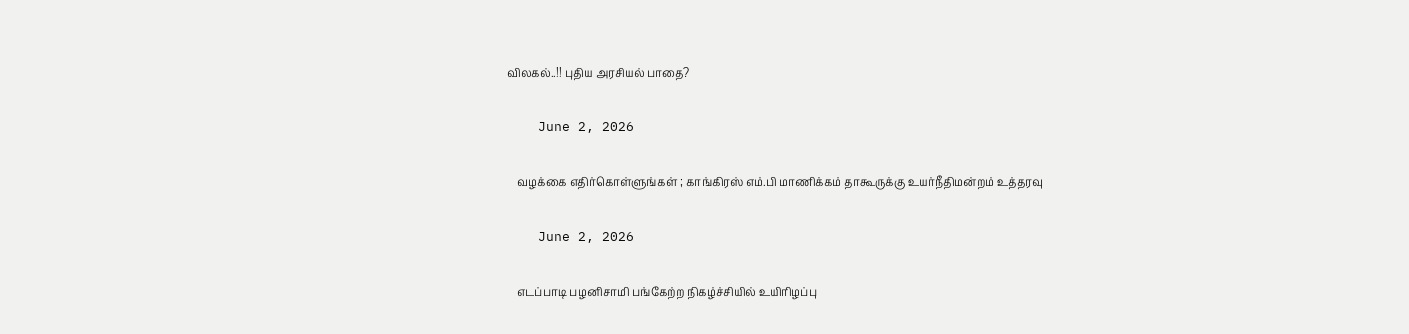விலகல்..!! புதிய அரசியல் பாதை?

    June 2, 2026

    வழக்கை எதிர்கொள்ளுங்கள் ; காங்கிரஸ் எம்.பி மாணிக்கம் தாகூருக்கு உயர்நீதிமன்றம் உத்தரவு

    June 2, 2026

    எடப்பாடி பழனிசாமி பங்கேற்ற நிகழ்ச்சியில் உயிரிழப்பு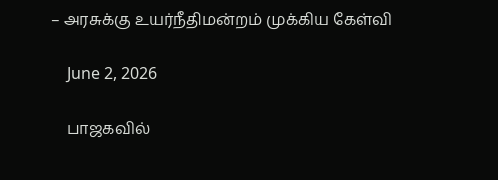– அரசுக்கு உயர்நீதிமன்றம் முக்கிய கேள்வி

    June 2, 2026

    பாஜகவில்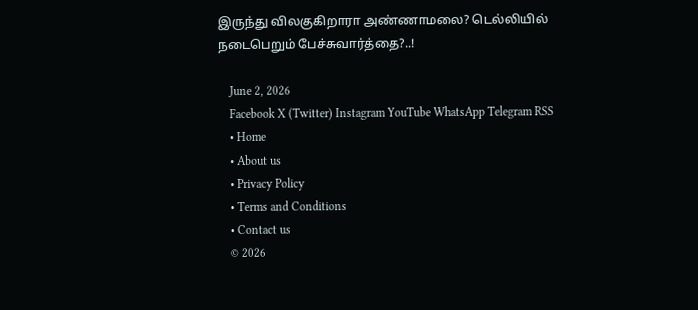இருந்து விலகுகிறாரா அண்ணாமலை? டெல்லியில் நடைபெறும் பேச்சுவார்த்தை?..!

    June 2, 2026
    Facebook X (Twitter) Instagram YouTube WhatsApp Telegram RSS
    • Home
    • About us
    • Privacy Policy
    • Terms and Conditions
    • Contact us
    © 2026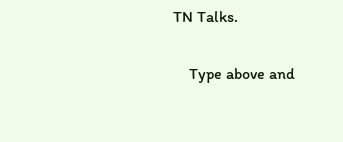TN Talks.

    Type above and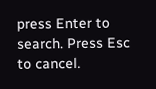press Enter to search. Press Esc to cancel.